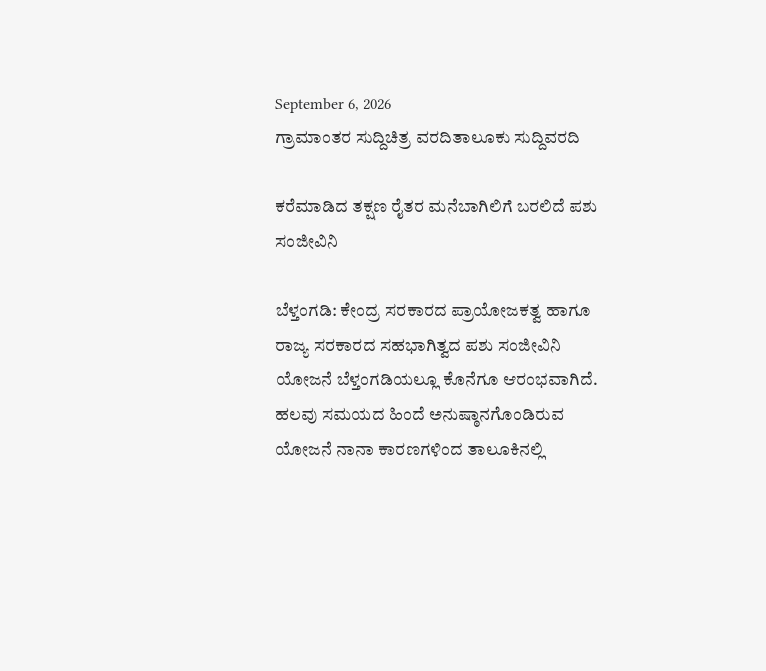September 6, 2026
ಗ್ರಾಮಾಂತರ ಸುದ್ದಿಚಿತ್ರ ವರದಿತಾಲೂಕು ಸುದ್ದಿವರದಿ

ಕರೆಮಾಡಿದ ತಕ್ಷಣ ರೈತರ ಮನೆಬಾಗಿಲಿಗೆ ಬರಲಿದೆ ಪಶು ಸಂಜೀವಿನಿ

ಬೆಳ್ತಂಗಡಿ: ಕೇಂದ್ರ ಸರಕಾರದ ಪ್ರಾಯೋಜಕತ್ವ ಹಾಗೂ ರಾಜ್ಯ ಸರಕಾರದ ಸಹಭಾಗಿತ್ವದ ಪಶು ಸಂಜೀವಿನಿ ಯೋಜನೆ ಬೆಳ್ತಂಗಡಿಯಲ್ಲೂ ಕೊನೆಗೂ ಆರಂಭವಾಗಿದೆ.
ಹಲವು ಸಮಯದ ಹಿಂದೆ ಅನುಷ್ಠಾನಗೊಂಡಿರುವ ಯೋಜನೆ ನಾನಾ ಕಾರಣಗಳಿಂದ ತಾಲೂಕಿನಲ್ಲಿ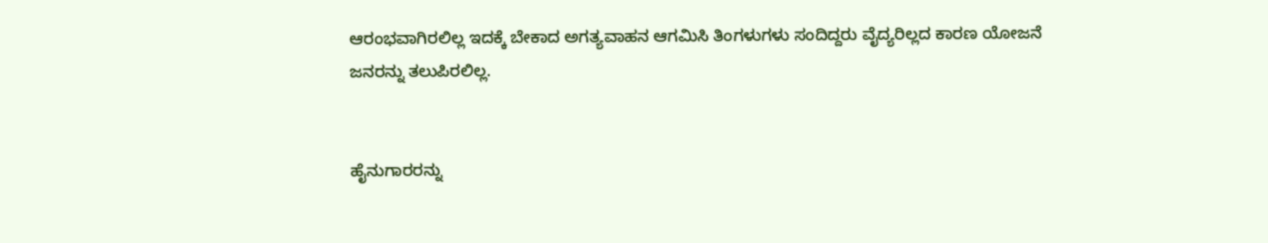ಆರಂಭವಾಗಿರಲಿಲ್ಲ ಇದಕ್ಕೆ ಬೇಕಾದ ಅಗತ್ಯವಾಹನ ಆಗಮಿಸಿ ತಿಂಗಳುಗಳು ಸಂದಿದ್ದರು ವೈದ್ಯರಿಲ್ಲದ ಕಾರಣ ಯೋಜನೆ ಜನರನ್ನು ತಲುಪಿರಲಿಲ್ಲ.


ಹೈನುಗಾರರನ್ನು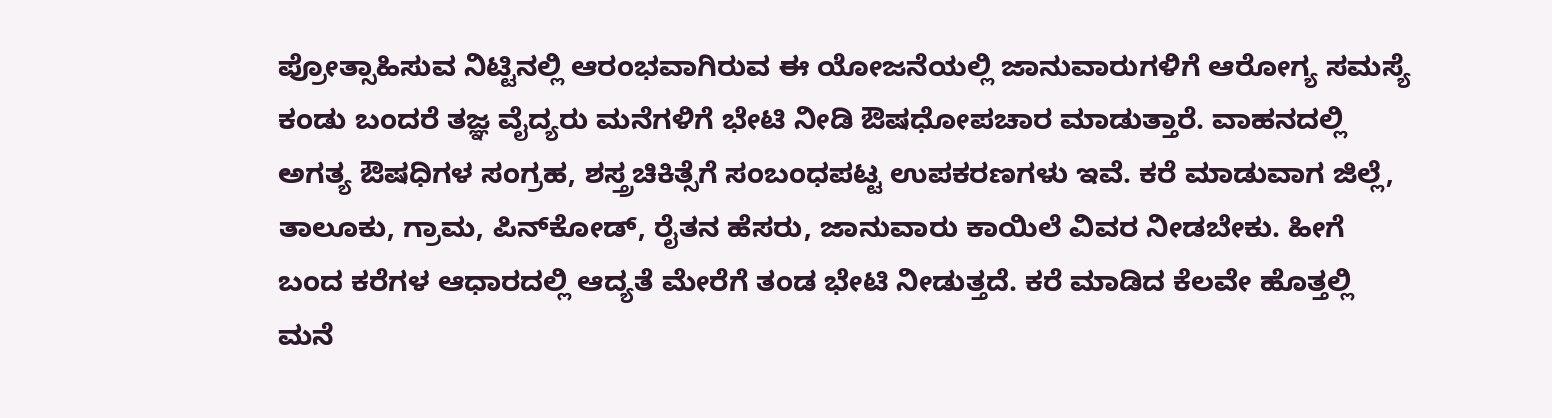ಪ್ರೋತ್ಸಾಹಿಸುವ ನಿಟ್ಟಿನಲ್ಲಿ ಆರಂಭವಾಗಿರುವ ಈ ಯೋಜನೆಯಲ್ಲಿ ಜಾನುವಾರುಗಳಿಗೆ ಆರೋಗ್ಯ ಸಮಸ್ಯೆ ಕಂಡು ಬಂದರೆ ತಜ್ಞ ವೈದ್ಯರು ಮನೆಗಳಿಗೆ ಭೇಟಿ ನೀಡಿ ಔಷಧೋಪಚಾರ ಮಾಡುತ್ತಾರೆ. ವಾಹನದಲ್ಲಿ ಅಗತ್ಯ ಔಷಧಿಗಳ ಸಂಗ್ರಹ, ಶಸ್ತ್ರಚಿಕಿತ್ಸೆಗೆ ಸಂಬಂಧಪಟ್ಟ ಉಪಕರಣಗಳು ಇವೆ. ಕರೆ ಮಾಡುವಾಗ ಜಿಲ್ಲೆ, ತಾಲೂಕು, ಗ್ರಾಮ, ಪಿನ್‌ಕೋಡ್, ರೈತನ ಹೆಸರು, ಜಾನುವಾರು ಕಾಯಿಲೆ ವಿವರ ನೀಡಬೇಕು. ಹೀಗೆ ಬಂದ ಕರೆಗಳ ಆಧಾರದಲ್ಲಿ ಆದ್ಯತೆ ಮೇರೆಗೆ ತಂಡ ಭೇಟಿ ನೀಡುತ್ತದೆ. ಕರೆ ಮಾಡಿದ ಕೆಲವೇ ಹೊತ್ತಲ್ಲಿ ಮನೆ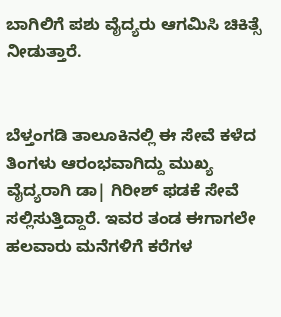ಬಾಗಿಲಿಗೆ ಪಶು ವೈದ್ಯರು ಆಗಮಿಸಿ ಚಿಕಿತ್ಸೆ ನೀಡುತ್ತಾರೆ.


ಬೆಳ್ತಂಗಡಿ ತಾಲೂಕಿನಲ್ಲಿ ಈ ಸೇವೆ ಕಳೆದ ತಿಂಗಳು ಆರಂಭವಾಗಿದ್ದು ಮುಖ್ಯ ವೈದ್ಯರಾಗಿ ಡಾ| ಗಿರೀಶ್ ಫಡಕೆ ಸೇವೆ
ಸಲ್ಲಿಸುತ್ತಿದ್ದಾರೆ. ಇವರ ತಂಡ ಈಗಾಗಲೇ ಹಲವಾರು ಮನೆಗಳಿಗೆ ಕರೆಗಳ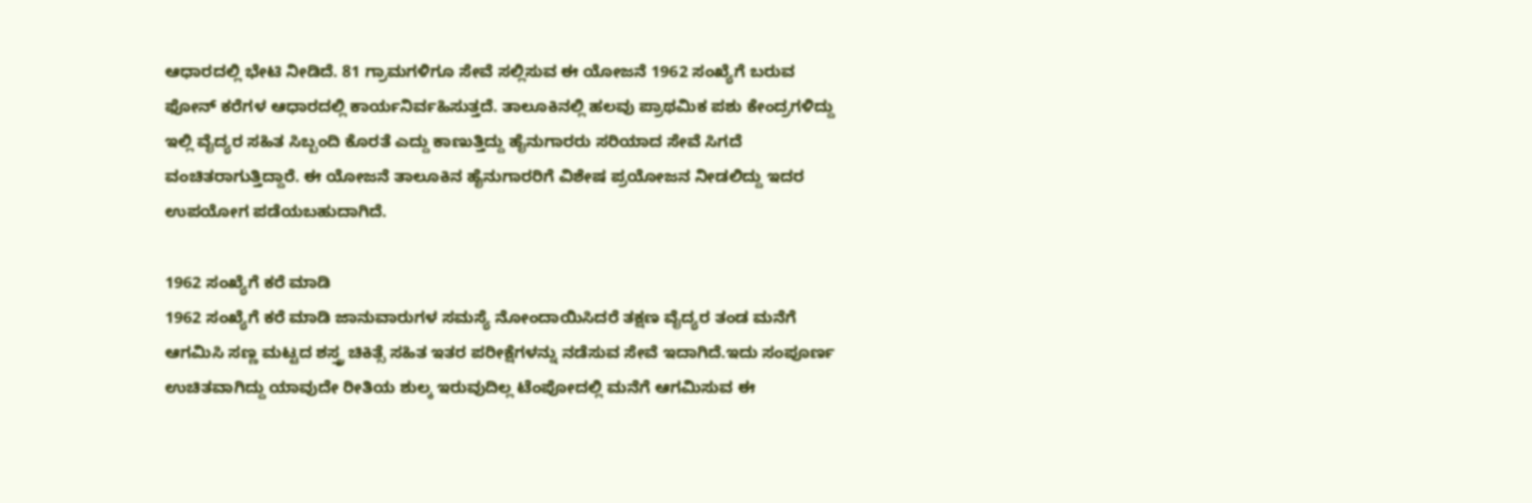ಆಧಾರದಲ್ಲಿ ಭೇಟಿ ನೀಡಿದೆ. 81 ಗ್ರಾಮಗಳಿಗೂ ಸೇವೆ ಸಲ್ಲಿಸುವ ಈ ಯೋಜನೆ 1962 ಸಂಖ್ಯೆಗೆ ಬರುವ ಫೋನ್ ಕರೆಗಳ ಆಧಾರದಲ್ಲಿ ಕಾರ್ಯನಿರ್ವಹಿಸುತ್ತದೆ. ತಾಲೂಕಿನಲ್ಲಿ ಹಲವು ಪ್ರಾಥಮಿಕ ಪಶು ಕೇಂದ್ರಗಳಿದ್ದು ಇಲ್ಲಿ ವೈದ್ಯರ ಸಹಿತ ಸಿಬ್ಬಂದಿ ಕೊರತೆ ಎದ್ದು ಕಾಣುತ್ತಿದ್ದು ಹೈನುಗಾರರು ಸರಿಯಾದ ಸೇವೆ ಸಿಗದೆ ವಂಚಿತರಾಗುತ್ತಿದ್ದಾರೆ. ಈ ಯೋಜನೆ ತಾಲೂಕಿನ ಹೈನುಗಾರರಿಗೆ ವಿಶೇಷ ಪ್ರಯೋಜನ ನೀಡಲಿದ್ದು ಇದರ ಉಪಯೋಗ ಪಡೆಯಬಹುದಾಗಿದೆ.

1962 ಸಂಖ್ಯೆಗೆ ಕರೆ ಮಾಡಿ
1962 ಸಂಖ್ಯೆಗೆ ಕರೆ ಮಾಡಿ ಜಾನುವಾರುಗಳ ಸಮಸ್ಯೆ ನೋಂದಾಯಿಸಿದರೆ ತಕ್ಷಣ ವೈದ್ಯರ ತಂಡ ಮನೆಗೆ ಆಗಮಿಸಿ ಸಣ್ಣ ಮಟ್ಟದ ಶಸ್ತ್ರ ಚಿಕಿತ್ಸೆ ಸಹಿತ ಇತರ ಪರೀಕ್ಷೆಗಳನ್ನು ನಡೆಸುವ ಸೇವೆ ಇದಾಗಿದೆ.ಇದು ಸಂಪೂರ್ಣ ಉಚಿತವಾಗಿದ್ದು ಯಾವುದೇ ರೀತಿಯ ಶುಲ್ಕ ಇರುವುದಿಲ್ಲ ಟೆಂಪೋದಲ್ಲಿ ಮನೆಗೆ ಆಗಮಿಸುವ ಈ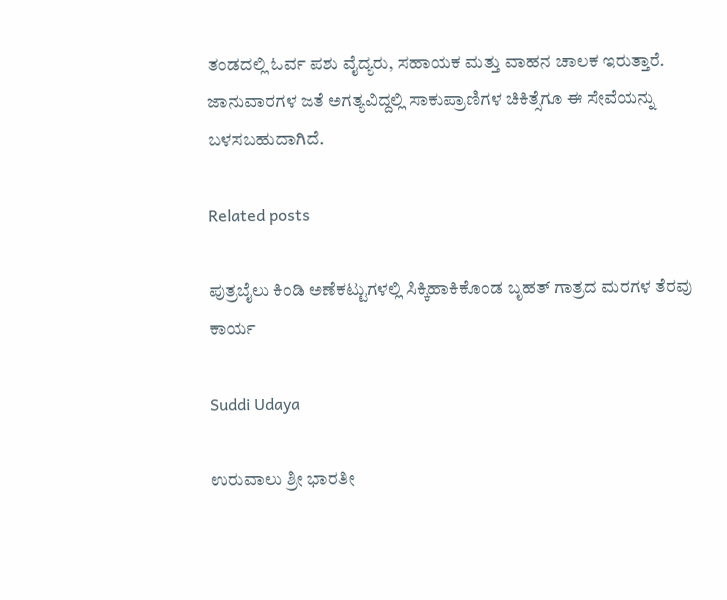ತಂಡದಲ್ಲಿ ಓರ್ವ ಪಶು ವೈದ್ಯರು, ಸಹಾಯಕ ಮತ್ತು ವಾಹನ ಚಾಲಕ ಇರುತ್ತಾರೆ. ಜಾನುವಾರಗಳ ಜತೆ ಅಗತ್ಯವಿದ್ದಲ್ಲಿ ಸಾಕುಪ್ರಾಣಿಗಳ ಚಿಕಿತ್ಸೆಗೂ ಈ ಸೇವೆಯನ್ನು ಬಳಸಬಹುದಾಗಿದೆ.

Related posts

ಪುತ್ರಬೈಲು ಕಿಂಡಿ ಅಣೆಕಟ್ಟುಗಳಲ್ಲಿ ಸಿಕ್ಕಿಹಾಕಿಕೊಂಡ ಬೃಹತ್ ಗಾತ್ರದ ಮರಗಳ ತೆರವು ಕಾರ್ಯ

Suddi Udaya

ಉರುವಾಲು ಶ್ರೀ ಭಾರತೀ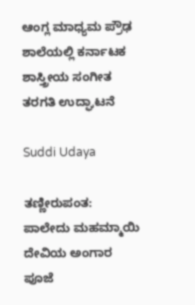ಆಂಗ್ಲ ಮಾಧ್ಯಮ ಪ್ರೌಢ ಶಾಲೆಯಲ್ಲಿ ಕರ್ನಾಟಕ ಶಾಸ್ತ್ರೀಯ ಸಂಗೀತ ತರಗತಿ ಉದ್ಘಾಟನೆ

Suddi Udaya

ತಣ್ಣೀರುಪಂತ: ಪಾಲೇದು ಮಹಮ್ಮಾಯಿ ದೇವಿಯ ಅಂಗಾರ ಪೂಜೆ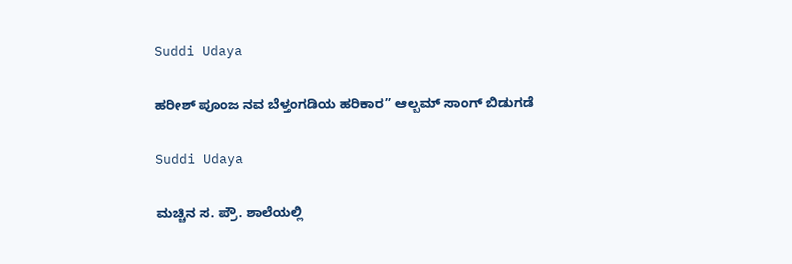Suddi Udaya

ಹರೀಶ್ ಪೂಂಜ ನವ ಬೆಳ್ತಂಗಡಿಯ ಹರಿಕಾರ” ಆಲ್ಬಮ್ ಸಾಂಗ್ ಬಿಡುಗಡೆ

Suddi Udaya

ಮಚ್ಚಿನ ಸ. ಪ್ರೌ. ಶಾಲೆಯಲ್ಲಿ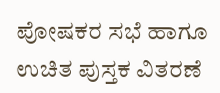ಪೋಷಕರ ಸಭೆ ಹಾಗೂ ಉಚಿತ ಪುಸ್ತಕ ವಿತರಣೆ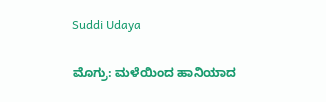Suddi Udaya

ಮೊಗ್ರು: ಮಳೆಯಿಂದ ಹಾನಿಯಾದ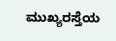ಮುಖ್ಯರಸ್ತೆಯ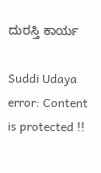ದುರಸ್ತಿ ಕಾರ್ಯ

Suddi Udaya
error: Content is protected !!